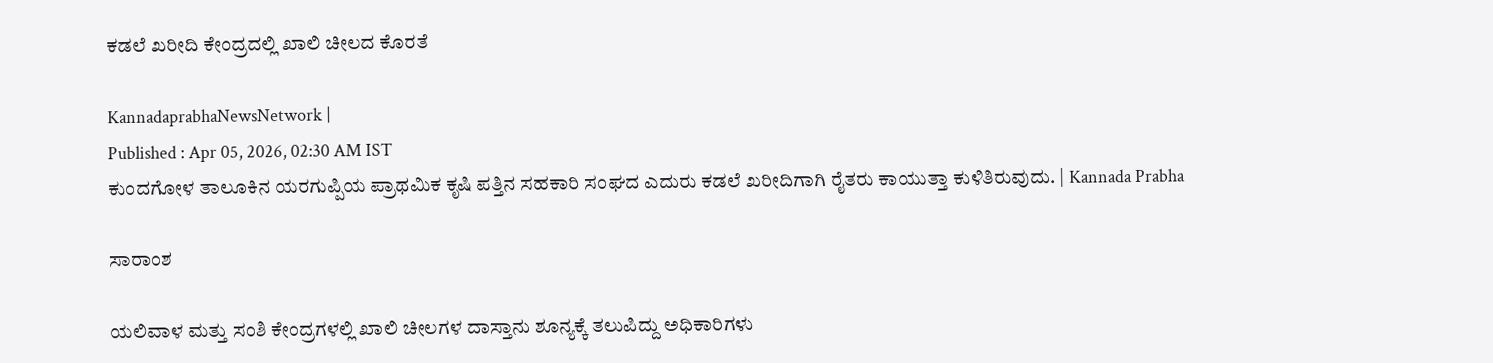ಕಡಲೆ ಖರೀದಿ ಕೇಂದ್ರದಲ್ಲಿ ಖಾಲಿ ಚೀಲದ ಕೊರತೆ

KannadaprabhaNewsNetwork |
Published : Apr 05, 2026, 02:30 AM IST
ಕುಂದಗೋಳ ತಾಲೂಕಿನ ಯರಗುಪ್ಪಿಯ ಪ್ರಾಥಮಿಕ ಕೃಷಿ ಪತ್ತಿನ ಸಹಕಾರಿ ಸಂಘದ ಎದುರು ಕಡಲೆ ಖರೀದಿಗಾಗಿ ರೈತರು ಕಾಯುತ್ತಾ ಕುಳಿತಿರುವುದು. | Kannada Prabha

ಸಾರಾಂಶ

ಯಲಿವಾಳ ಮತ್ತು ಸಂಶಿ ಕೇಂದ್ರಗಳಲ್ಲಿ ಖಾಲಿ ಚೀಲಗಳ ದಾಸ್ತಾನು ಶೂನ್ಯಕ್ಕೆ ತಲುಪಿದ್ದು ಅಧಿಕಾರಿಗಳು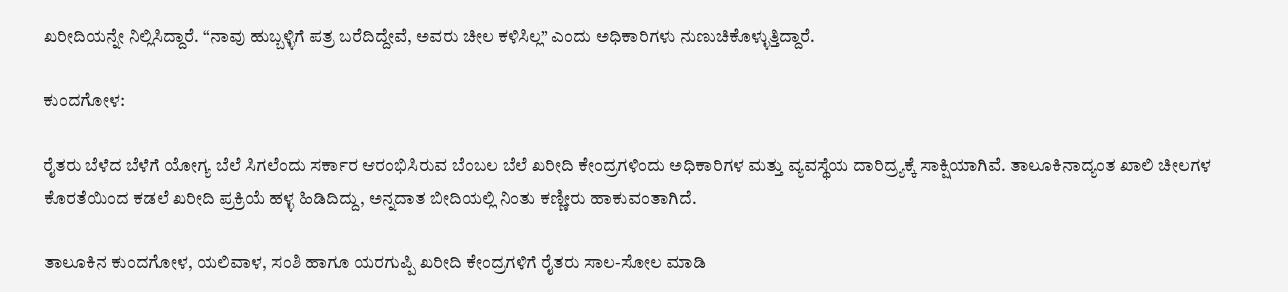ಖರೀದಿಯನ್ನೇ ನಿಲ್ಲಿಸಿದ್ದಾರೆ. “ನಾವು ಹುಬ್ಬಳ್ಳಿಗೆ ಪತ್ರ ಬರೆದಿದ್ದೇವೆ, ಅವರು ಚೀಲ ಕಳಿಸಿಲ್ಲ” ಎಂದು ಅಧಿಕಾರಿಗಳು ನುಣುಚಿಕೊಳ್ಳುತ್ತಿದ್ದಾರೆ.

ಕುಂದಗೋಳ:

ರೈತರು ಬೆಳೆದ ಬೆಳೆಗೆ ಯೋಗ್ಯ ಬೆಲೆ ಸಿಗಲೆಂದು ಸರ್ಕಾರ ಆರಂಭಿಸಿರುವ ಬೆಂಬಲ ಬೆಲೆ ಖರೀದಿ ಕೇಂದ್ರಗಳಿಂದು ಅಧಿಕಾರಿಗಳ ಮತ್ತು ವ್ಯವಸ್ಥೆಯ ದಾರಿದ್ರ್ಯಕ್ಕೆ ಸಾಕ್ಷಿಯಾಗಿವೆ. ತಾಲೂಕಿನಾದ್ಯಂತ ಖಾಲಿ ಚೀಲಗಳ ಕೊರತೆಯಿಂದ ಕಡಲೆ ಖರೀದಿ ಪ್ರಕ್ರಿಯೆ ಹಳ್ಳ ಹಿಡಿದಿದ್ದು, ಅನ್ನದಾತ ಬೀದಿಯಲ್ಲಿ ನಿಂತು ಕಣ್ಣೀರು ಹಾಕುವಂತಾಗಿದೆ.

ತಾಲೂಕಿನ ಕುಂದಗೋಳ, ಯಲಿವಾಳ, ಸಂಶಿ ಹಾಗೂ ಯರಗುಪ್ಪಿ ಖರೀದಿ ಕೇಂದ್ರಗಳಿಗೆ ರೈತರು ಸಾಲ-ಸೋಲ ಮಾಡಿ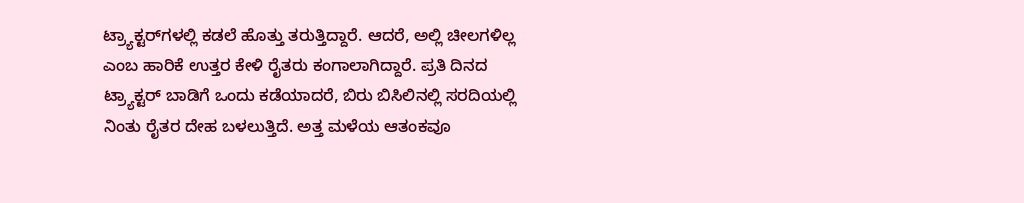ಟ್ರ್ಯಾಕ್ಟರ್‌ಗಳಲ್ಲಿ ಕಡಲೆ ಹೊತ್ತು ತರುತ್ತಿದ್ದಾರೆ. ಆದರೆ, ಅಲ್ಲಿ ಚೀಲಗಳಿಲ್ಲ ಎಂಬ ಹಾರಿಕೆ ಉತ್ತರ ಕೇಳಿ ರೈತರು ಕಂಗಾಲಾಗಿದ್ದಾರೆ. ಪ್ರತಿ ದಿನದ ಟ್ರ್ಯಾಕ್ಟರ್ ಬಾಡಿಗೆ ಒಂದು ಕಡೆಯಾದರೆ, ಬಿರು ಬಿಸಿಲಿನಲ್ಲಿ ಸರದಿಯಲ್ಲಿ ನಿಂತು ರೈತರ ದೇಹ ಬಳಲುತ್ತಿದೆ. ಅತ್ತ ಮಳೆಯ ಆತಂಕವೂ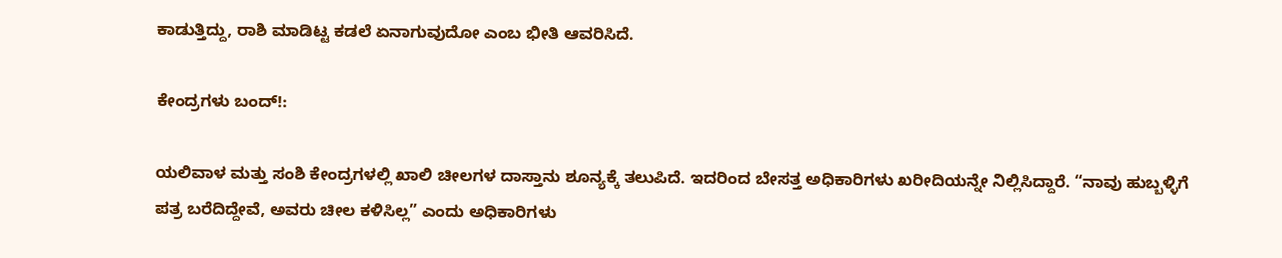ಕಾಡುತ್ತಿದ್ದು, ರಾಶಿ ಮಾಡಿಟ್ಟ ಕಡಲೆ ಏನಾಗುವುದೋ ಎಂಬ ಭೀತಿ ಆವರಿಸಿದೆ.

ಕೇಂದ್ರಗಳು ಬಂದ್!:

ಯಲಿವಾಳ ಮತ್ತು ಸಂಶಿ ಕೇಂದ್ರಗಳಲ್ಲಿ ಖಾಲಿ ಚೀಲಗಳ ದಾಸ್ತಾನು ಶೂನ್ಯಕ್ಕೆ ತಲುಪಿದೆ. ಇದರಿಂದ ಬೇಸತ್ತ ಅಧಿಕಾರಿಗಳು ಖರೀದಿಯನ್ನೇ ನಿಲ್ಲಿಸಿದ್ದಾರೆ. “ನಾವು ಹುಬ್ಬಳ್ಳಿಗೆ ಪತ್ರ ಬರೆದಿದ್ದೇವೆ, ಅವರು ಚೀಲ ಕಳಿಸಿಲ್ಲ” ಎಂದು ಅಧಿಕಾರಿಗಳು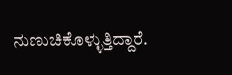ನುಣುಚಿಕೊಳ್ಳುತ್ತಿದ್ದಾರೆ.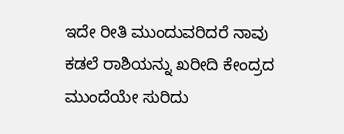ಇದೇ ರೀತಿ ಮುಂದುವರಿದರೆ ನಾವು ಕಡಲೆ ರಾಶಿಯನ್ನು ಖರೀದಿ ಕೇಂದ್ರದ ಮುಂದೆಯೇ ಸುರಿದು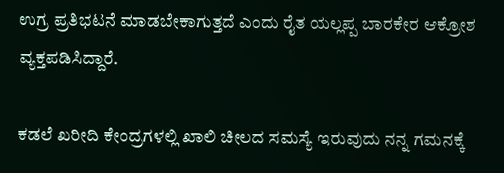ಉಗ್ರ ಪ್ರತಿಭಟನೆ ಮಾಡಬೇಕಾಗುತ್ತದೆ ಎಂದು ರೈತ ಯಲ್ಲಪ್ಪ ಬಾರಕೇರ ಆಕ್ರೋಶ ವ್ಯಕ್ತಪಡಿಸಿದ್ದಾರೆ.

ಕಡಲೆ ಖರೀದಿ ಕೇಂದ್ರಗಳಲ್ಲಿ ಖಾಲಿ ಚೀಲದ ಸಮಸ್ಯೆ ಇರುವುದು ನನ್ನ ಗಮನಕ್ಕೆ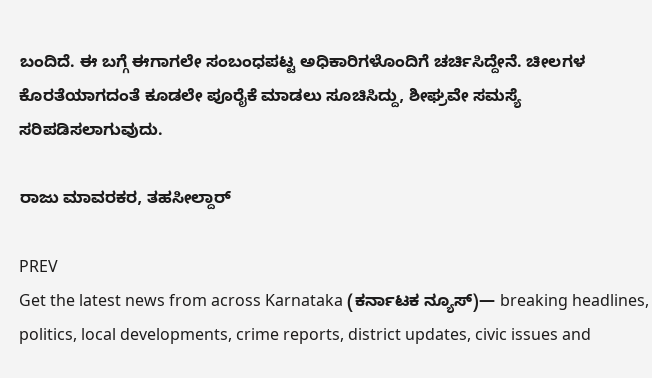ಬಂದಿದೆ. ಈ ಬಗ್ಗೆ ಈಗಾಗಲೇ ಸಂಬಂಧಪಟ್ಟ ಅಧಿಕಾರಿಗಳೊಂದಿಗೆ ಚರ್ಚಿಸಿದ್ದೇನೆ. ಚೀಲಗಳ ಕೊರತೆಯಾಗದಂತೆ ಕೂಡಲೇ ಪೂರೈಕೆ ಮಾಡಲು ಸೂಚಿಸಿದ್ದು, ಶೀಘ್ರವೇ ಸಮಸ್ಯೆ ಸರಿಪಡಿಸಲಾಗುವುದು.

ರಾಜು ಮಾವರಕರ, ತಹಸೀಲ್ದಾರ್

PREV
Get the latest news from across Karnataka (ಕರ್ನಾಟಕ ನ್ಯೂಸ್)— breaking headlines, politics, local developments, crime reports, district updates, civic issues and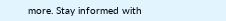more. Stay informed with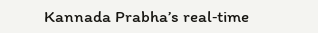Kannada Prabha’s real‑time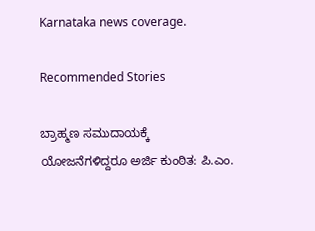Karnataka news coverage.

Recommended Stories

ಬ್ರಾಹ್ಮಣ ಸಮುದಾಯಕ್ಕೆ ಯೋಜನೆಗಳಿದ್ದರೂ ಅರ್ಜಿ ಕುಂಠಿತ: ಪಿ.ಎಂ.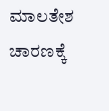ಮಾಲತೇಶ
ಚಾರಣಕ್ಕೆ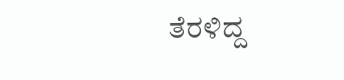ತೆರಳಿದ್ದ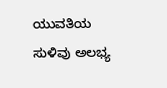ಯುವತಿಯ ಸುಳಿವು ಅಲಭ್ಯ